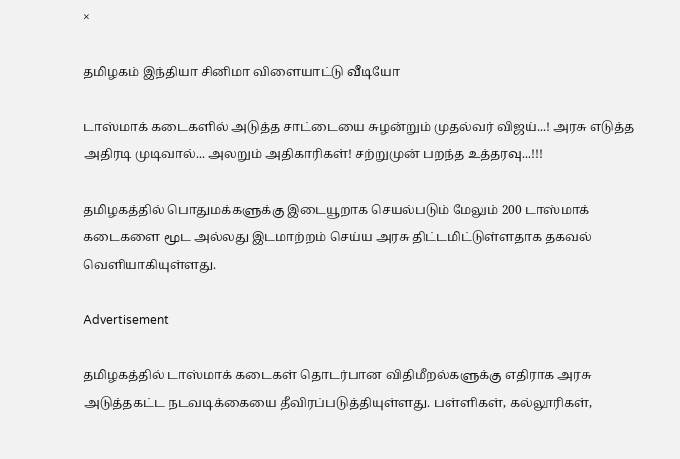×

தமிழகம் இந்தியா சினிமா விளையாட்டு வீடியோ

டாஸ்மாக் கடைகளில் அடுத்த சாட்டையை சுழன்றும் முதல்வர் விஜய்...! அரசு எடுத்த அதிரடி முடிவால்... அலறும் அதிகாரிகள்! சற்றுமுன் பறந்த உத்தரவு...!!!

தமிழகத்தில் பொதுமக்களுக்கு இடையூறாக செயல்படும் மேலும் 200 டாஸ்மாக் கடைகளை மூட அல்லது இடமாற்றம் செய்ய அரசு திட்டமிட்டுள்ளதாக தகவல் வெளியாகியுள்ளது.

Advertisement

தமிழகத்தில் டாஸ்மாக் கடைகள் தொடர்பான விதிமீறல்களுக்கு எதிராக அரசு அடுத்தகட்ட நடவடிக்கையை தீவிரப்படுத்தியுள்ளது. பள்ளிகள், கல்லூரிகள்,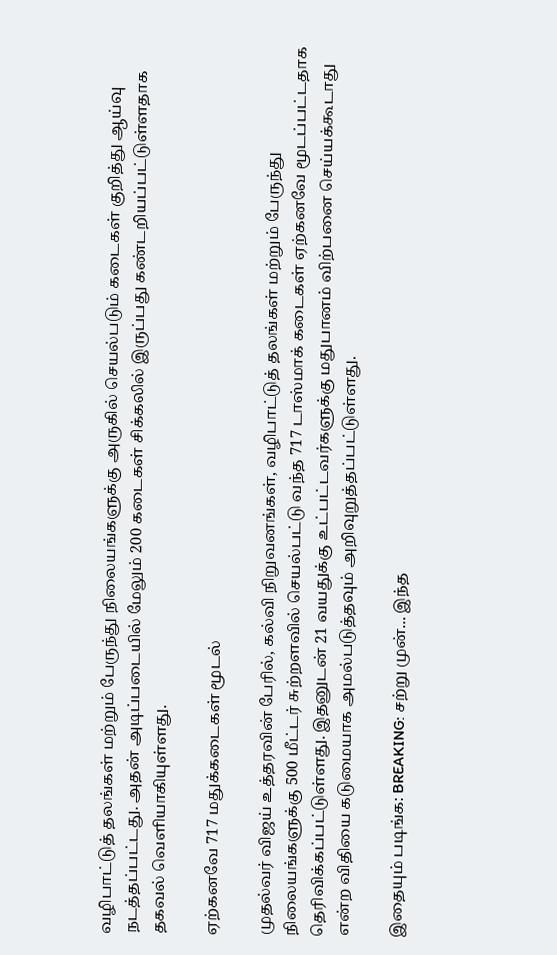வழிபாட்டுத் தலங்கள் மற்றும் பேருந்து நிலையங்களுக்கு அருகில் செயல்படும் கடைகள் குறித்து ஆய்வு நடத்தப்பட்டது. அதன் அடிப்படையில் மேலும் 200 கடைகள் சிக்கலில் இருப்பது கண்டறியப்பட்டுள்ளதாக தகவல் வெளியாகியுள்ளது.

ஏற்கனவே 717 மதுக்கடைகள் மூடல்

முதல்வர் விஜய் உத்தரவின் பேரில், கல்வி நிறுவனங்கள், வழிபாட்டுத் தலங்கள் மற்றும் பேருந்து நிலையங்களுக்கு 500 மீட்டர் சுற்றளவில் செயல்பட்டு வந்த 717 டாஸ்மாக் கடைகள் ஏற்கனவே மூடப்பட்டதாக தெரிவிக்கப்பட்டுள்ளது. இதனுடன் 21 வயதுக்கு உட்பட்டவர்களுக்கு மதுபானம் விற்பனை செய்யக்கூடாது என்ற விதியை கடுமையாக அமல்படுத்தவும் அறிவுறுத்தப்பட்டுள்ளது.

இதையும் படிங்க: BREAKING: சற்று முன்... இந்த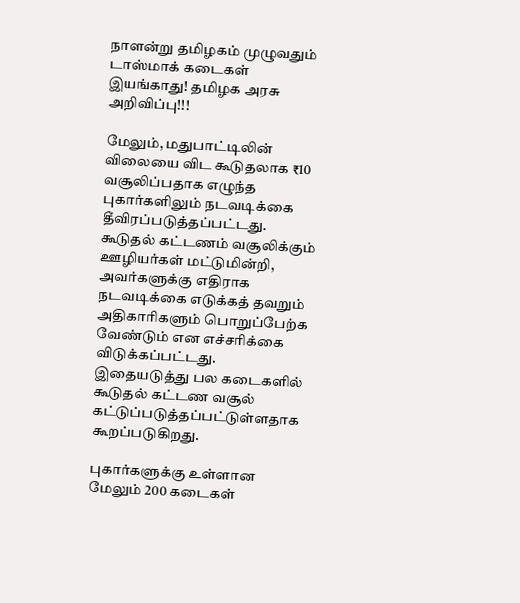நாளன்று தமிழகம் முழுவதும் டாஸ்மாக் கடைகள் இயங்காது! தமிழக அரசு அறிவிப்பு!!!

மேலும், மதுபாட்டிலின் விலையை விட கூடுதலாக ₹10 வசூலிப்பதாக எழுந்த புகார்களிலும் நடவடிக்கை தீவிரப்படுத்தப்பட்டது. கூடுதல் கட்டணம் வசூலிக்கும் ஊழியர்கள் மட்டுமின்றி, அவர்களுக்கு எதிராக நடவடிக்கை எடுக்கத் தவறும் அதிகாரிகளும் பொறுப்பேற்க வேண்டும் என எச்சரிக்கை விடுக்கப்பட்டது. இதையடுத்து பல கடைகளில் கூடுதல் கட்டண வசூல் கட்டுப்படுத்தப்பட்டுள்ளதாக கூறப்படுகிறது.

புகார்களுக்கு உள்ளான மேலும் 200 கடைகள்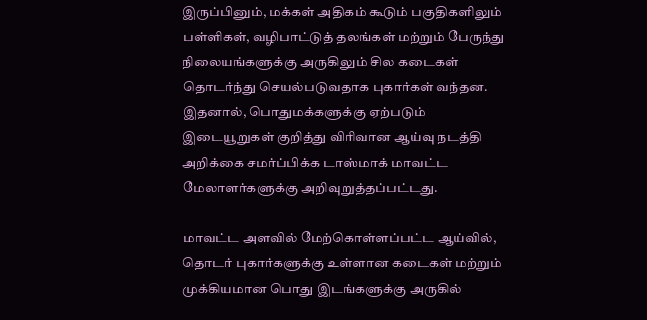இருப்பினும், மக்கள் அதிகம் கூடும் பகுதிகளிலும் பள்ளிகள், வழிபாட்டுத் தலங்கள் மற்றும் பேருந்து நிலையங்களுக்கு அருகிலும் சில கடைகள் தொடர்ந்து செயல்படுவதாக புகார்கள் வந்தன. இதனால், பொதுமக்களுக்கு ஏற்படும் இடையூறுகள் குறித்து விரிவான ஆய்வு நடத்தி அறிக்கை சமர்ப்பிக்க டாஸ்மாக் மாவட்ட மேலாளர்களுக்கு அறிவுறுத்தப்பட்டது.

மாவட்ட அளவில் மேற்கொள்ளப்பட்ட ஆய்வில், தொடர் புகார்களுக்கு உள்ளான கடைகள் மற்றும் முக்கியமான பொது இடங்களுக்கு அருகில்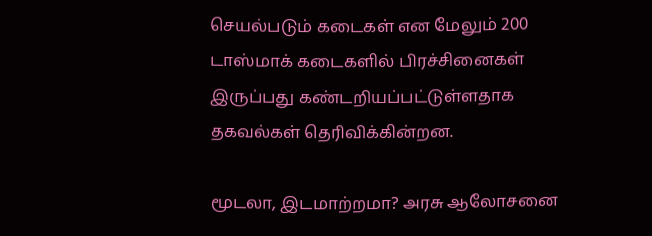செயல்படும் கடைகள் என மேலும் 200 டாஸ்மாக் கடைகளில் பிரச்சினைகள் இருப்பது கண்டறியப்பட்டுள்ளதாக தகவல்கள் தெரிவிக்கின்றன.

மூடலா, இடமாற்றமா? அரசு ஆலோசனை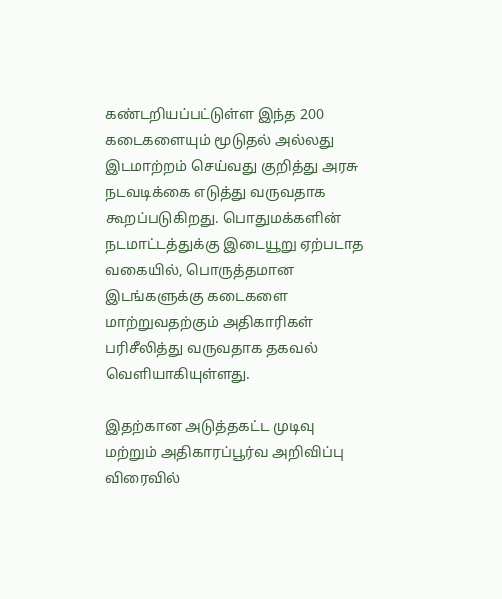கண்டறியப்பட்டுள்ள இந்த 200 கடைகளையும் மூடுதல் அல்லது இடமாற்றம் செய்வது குறித்து அரசு நடவடிக்கை எடுத்து வருவதாக கூறப்படுகிறது. பொதுமக்களின் நடமாட்டத்துக்கு இடையூறு ஏற்படாத வகையில், பொருத்தமான இடங்களுக்கு கடைகளை மாற்றுவதற்கும் அதிகாரிகள் பரிசீலித்து வருவதாக தகவல் வெளியாகியுள்ளது.

இதற்கான அடுத்தகட்ட முடிவு மற்றும் அதிகாரப்பூர்வ அறிவிப்பு விரைவில்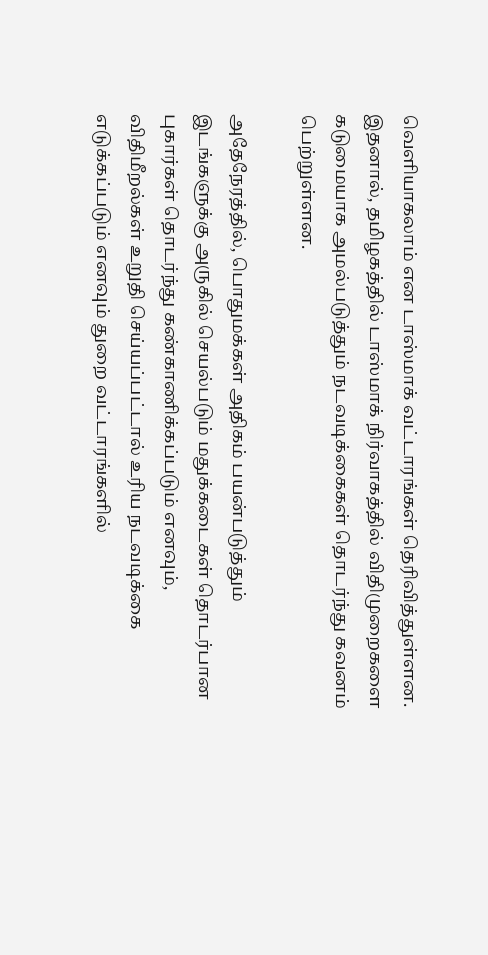வெளியாகலாம் என டாஸ்மாக் வட்டாரங்கள் தெரிவித்துள்ளன. இதனால், தமிழகத்தில் டாஸ்மாக் நிர்வாகத்தில் விதிமுறைகளை கடுமையாக அமல்படுத்தும் நடவடிக்கைகள் தொடர்ந்து கவனம் பெற்றுள்ளன.

அதேநேரத்தில், பொதுமக்கள் அதிகம் பயன்படுத்தும் இடங்களுக்கு அருகில் செயல்படும் மதுக்கடைகள் தொடர்பான புகார்கள் தொடர்ந்து கண்காணிக்கப்படும் எனவும், விதிமீறல்கள் உறுதி செய்யப்பட்டால் உரிய நடவடிக்கை எடுக்கப்படும் எனவும் துறை வட்டாரங்களில்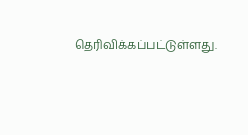தெரிவிக்கப்பட்டுள்ளது.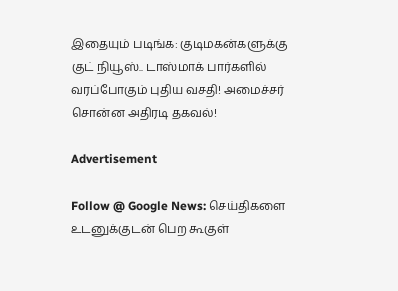இதையும் படிங்க: குடிமகன்களுக்கு குட் நியூஸ்.. டாஸ்மாக் பார்களில் வரப்போகும் புதிய வசதி! அமைச்சர் சொன்ன அதிரடி தகவல்!

Advertisement

Follow @ Google News: செய்திகளை உடனுக்குடன் பெற கூகுள்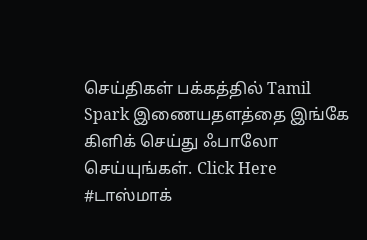செய்திகள் பக்கத்தில் Tamil Spark இணையதளத்தை இங்கே கிளிக் செய்து ஃபாலோ செய்யுங்கள். Click Here
#டாஸ்மாக்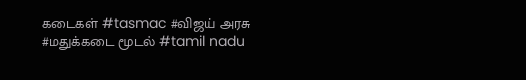கடைகள் #tasmac #விஜய் அரசு #மதுக்கடை மூடல் #tamil nadu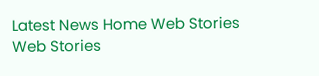Latest News Home Web Stories Web Stories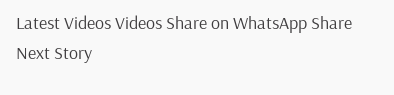Latest Videos Videos Share on WhatsApp Share
Next Story